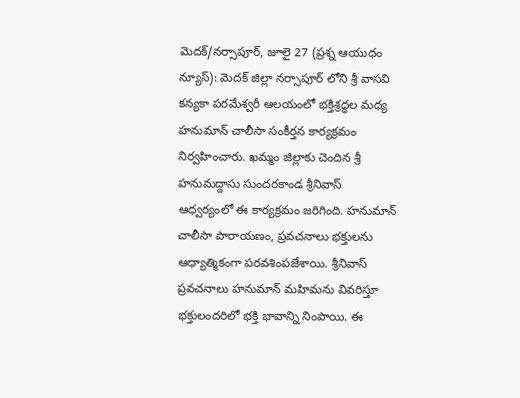మెదక్/నర్సాపూర్, జూలై 27 (ప్రశ్న ఆయుధం న్యూస్): మెదక్ జిల్లా నర్సాపూర్ లోని శ్రీ వాసవి కన్యకా పరమేశ్వరీ ఆలయంలో భక్తిశ్రద్ధల మధ్య హనుమాన్ చాలీసా సంకీర్తన కార్యక్రమం నిర్వహించారు. ఖమ్మం జిల్లాకు చెందిన శ్రీ హనుమద్దాసు సుందరకాండ శ్రీనివాస్ ఆధ్వర్యంలో ఈ కార్యక్రమం జరిగింది. హనుమాన్ చాలీసా పారాయణం, ప్రవచనాలు భక్తులను ఆధ్యాత్మికంగా పరవశింపజేశాయి. శ్రీనివాస్ ప్రవచనాలు హనుమాన్ మహిమను వివరిస్తూ భక్తులందరిలో భక్తి భావాన్ని నింపాయి. ఈ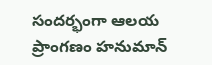సందర్భంగా ఆలయ ప్రాంగణం హనుమాన్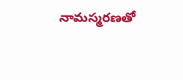నామస్మరణతో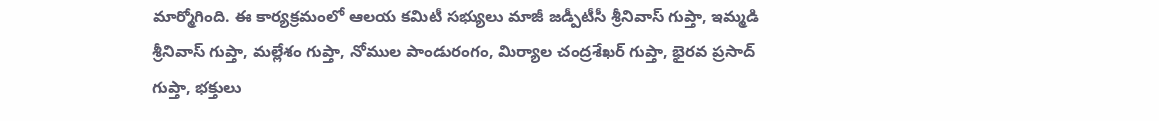మార్మోగింది. ఈ కార్యక్రమంలో ఆలయ కమిటీ సభ్యులు మాజీ జడ్పీటీసీ శ్రీనివాస్ గుప్తా, ఇమ్మడి శ్రీనివాస్ గుప్తా, మల్లేశం గుప్తా, నోముల పాండురంగం, మిర్యాల చంద్రశేఖర్ గుప్తా, భైరవ ప్రసాద్ గుప్తా, భక్తులు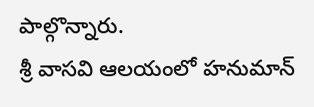పాల్గొన్నారు.
శ్రీ వాసవి ఆలయంలో హనుమాన్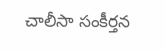చాలీసా సంకీర్తన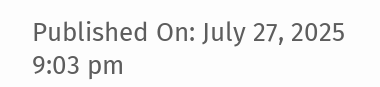Published On: July 27, 2025 9:03 pm